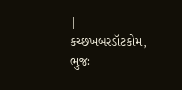|
કચ્છખબરડૉટકોમ, ભુજઃ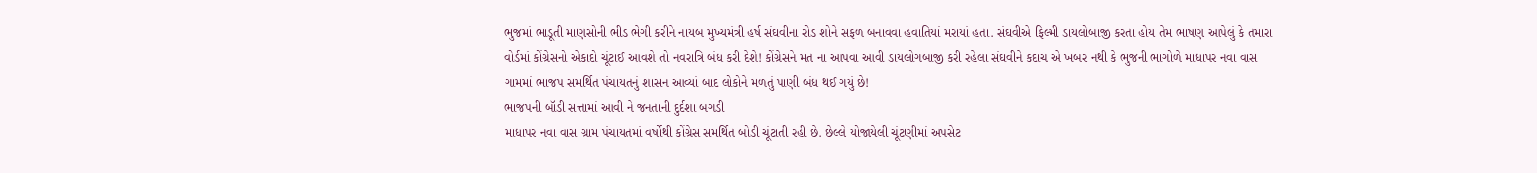ભુજમાં ભાડૂતી માણસોની ભીડ ભેગી કરીને નાયબ મુખ્યમંત્રી હર્ષ સંઘવીના રોડ શોને સફળ બનાવવા હવાતિયાં મરાયાં હતા. સંઘવીએ ફિલ્મી ડાયલોબાજી કરતા હોય તેમ ભાષણ આપેલું કે તમારા વોર્ડમાં કોંગ્રેસનો એકાદો ચૂંટાઈ આવશે તો નવરાત્રિ બંધ કરી દેશે! કોંગ્રેસને મત ના આપવા આવી ડાયલોગબાજી કરી રહેલા સંઘવીને કદાચ એ ખબર નથી કે ભુજની ભાગોળે માધાપર નવા વાસ ગામમાં ભાજપ સમર્થિત પંચાયતનું શાસન આવ્યાં બાદ લોકોને મળતું પાણી બંધ થઈ ગયું છે!
ભાજપની બૉડી સત્તામાં આવી ને જનતાની દુર્દશા બગડી
માધાપર નવા વાસ ગ્રામ પંચાયતમાં વર્ષોથી કોંગ્રેસ સમર્થિત બોડી ચૂંટાતી રહી છે. છેલ્લે યોજાયેલી ચૂંટણીમાં અપસેટ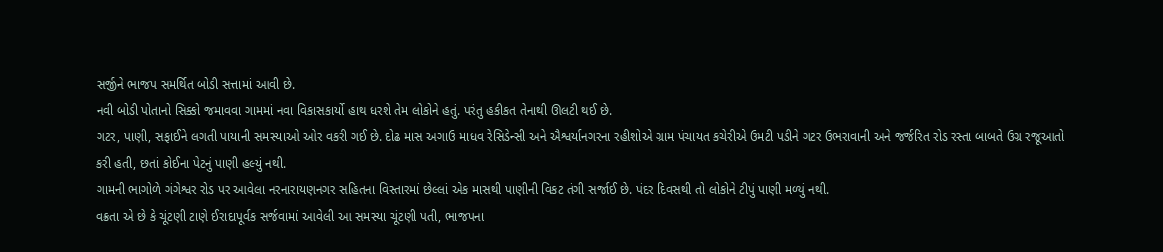સર્જીને ભાજપ સમર્થિત બોડી સત્તામાં આવી છે.
નવી બોડી પોતાનો સિક્કો જમાવવા ગામમાં નવા વિકાસકાર્યો હાથ ધરશે તેમ લોકોને હતું. પરંતુ હકીકત તેનાથી ઊલટી થઈ છે.
ગટર, પાણી, સફાઈને લગતી પાયાની સમસ્યાઓ ઓર વકરી ગઈ છે. દોઢ માસ અગાઉ માધવ રેસિડેન્સી અને ઐશ્વર્યાનગરના રહીશોએ ગ્રામ પંચાયત કચેરીએ ઉમટી પડીને ગટર ઉભરાવાની અને જર્જરિત રોડ રસ્તા બાબતે ઉગ્ર રજૂઆતો કરી હતી, છતાં કોઈના પેટનું પાણી હલ્યું નથી.
ગામની ભાગોળે ગંગેશ્વર રોડ પર આવેલા નરનારાયણનગર સહિતના વિસ્તારમાં છેલ્લાં એક માસથી પાણીની વિકટ તંગી સર્જાઈ છે. પંદર દિવસથી તો લોકોને ટીપું પાણી મળ્યું નથી.
વક્રતા એ છે કે ચૂંટણી ટાણે ઈરાદાપૂર્વક સર્જવામાં આવેલી આ સમસ્યા ચૂંટણી પતી, ભાજપના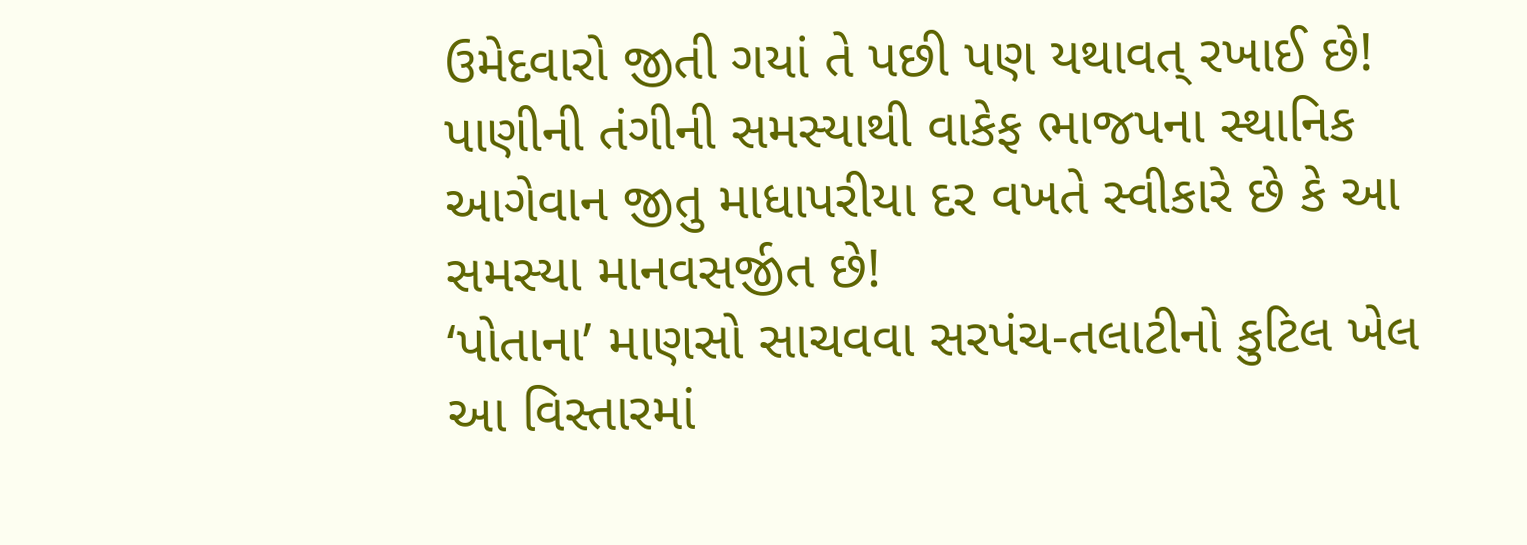ઉમેદવારો જીતી ગયાં તે પછી પણ યથાવત્ રખાઈ છે!
પાણીની તંગીની સમસ્યાથી વાકેફ ભાજપના સ્થાનિક આગેવાન જીતુ માધાપરીયા દર વખતે સ્વીકારે છે કે આ સમસ્યા માનવસર્જીત છે!
‘પોતાના’ માણસો સાચવવા સરપંચ-તલાટીનો કુટિલ ખેલ
આ વિસ્તારમાં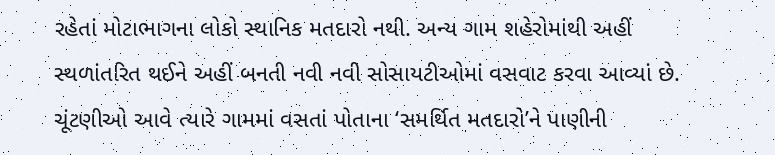રહેતાં મોટાભાગના લોકો સ્થાનિક મતદારો નથી. અન્ય ગામ શહેરોમાંથી અહીં સ્થળાંતરિત થઈને અહીં બનતી નવી નવી સોસાયટીઓમાં વસવાટ કરવા આવ્યાં છે. ચૂંટણીઓ આવે ત્યારે ગામમાં વસતાં પોતાના ‘સમર્થિત મતદારો’ને પાણીની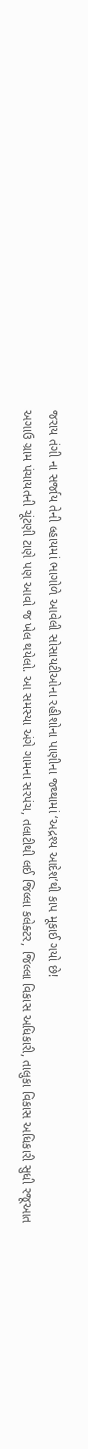જરાય તંગી ના સર્જાય તેની લ્હાયમાં ભાગોળે આવેલી સોસાયટીઓના રહીશોના પાણીના જથ્થામાં ‘અદ્રશ્ય આદેશ’થી કાપ મૂકાઈ ગયો છે!
અગાઉ ગ્રામ પંચાયતની ચૂંટણી ટાણે પણ આવો જ ખેલ થયેલો. આ સમસ્યા અંગે ગામના સરપંચ, તલાટીથી લઈ જિલ્લા કલેક્ટર, જિલ્લા વિકાસ અધિકારી, તાલુકા વિકાસ અધિકારી સુધી રજૂઆત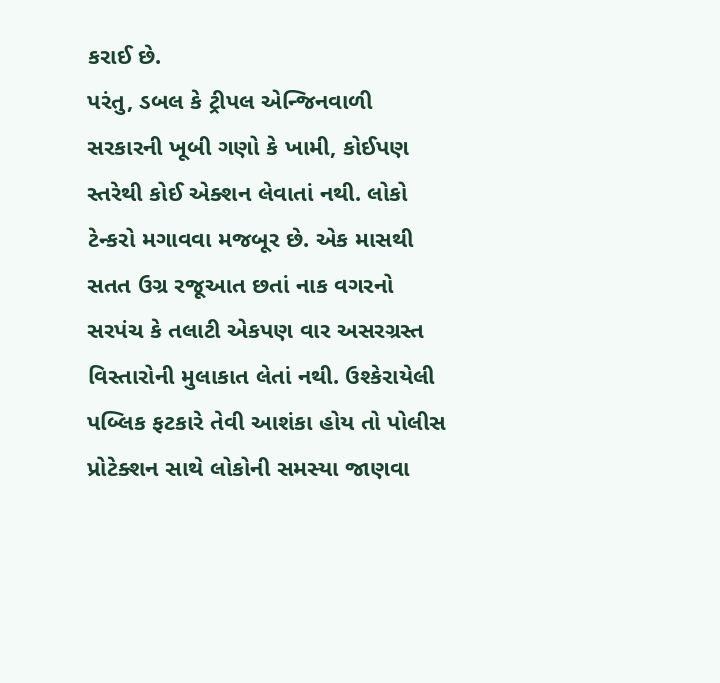કરાઈ છે.
પરંતુ, ડબલ કે ટ્રીપલ એન્જિનવાળી સરકારની ખૂબી ગણો કે ખામી, કોઈપણ સ્તરેથી કોઈ એક્શન લેવાતાં નથી. લોકો ટેન્કરો મગાવવા મજબૂર છે. એક માસથી સતત ઉગ્ર રજૂઆત છતાં નાક વગરનો સરપંચ કે તલાટી એકપણ વાર અસરગ્રસ્ત વિસ્તારોની મુલાકાત લેતાં નથી. ઉશ્કેરાયેલી પબ્લિક ફટકારે તેવી આશંકા હોય તો પોલીસ પ્રોટેક્શન સાથે લોકોની સમસ્યા જાણવા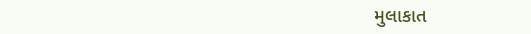મુલાકાત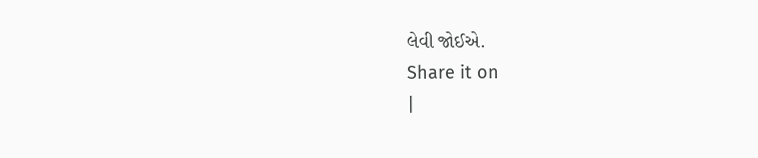લેવી જોઈએ.
Share it on
|